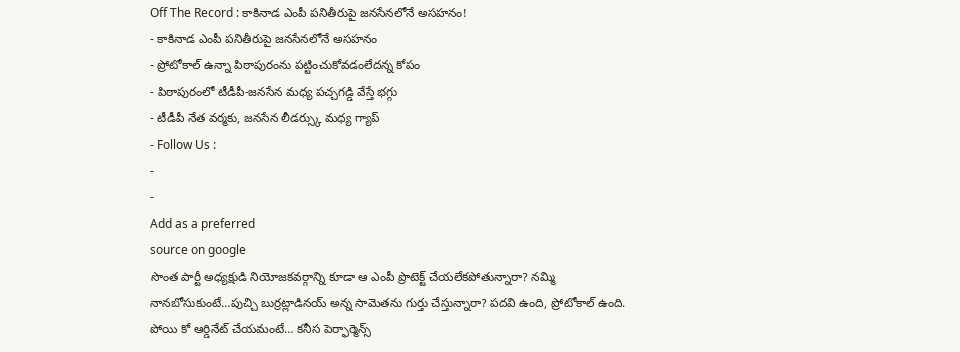Off The Record : కాకినాడ ఎంపీ పనితీరుపై జనసేనలోనే అసహనం!
- కాకినాడ ఎంపీ పనితీరుపై జనసేనలోనే అసహనం
- ప్రోటోకాల్ ఉన్నా పిఠాపురంను పట్టించుకోవడంలేదన్న కోపం
- పిఠాపురంలో టీడీపీ-జనసేన మధ్య పచ్చగడ్డి వేస్తే భగ్గు
- టీడీపీ నేత వర్మకు, జనసేన లీడర్స్కు మధ్య గ్యాప్
- Follow Us :
-
-
Add as a preferred
source on google
సొంత పార్టీ అధ్యక్షుడి నియోజకవర్గాన్ని కూడా ఆ ఎంపీ ప్రొటెక్ట్ చేయలేకపోతున్నారా? నమ్మి నానబోసుకుంటే…పుచ్చి బుర్రట్లాడినయ్ అన్న సామెతను గుర్తు చేస్తున్నారా? పదవి ఉంది, ప్రోటోకాల్ ఉంది. పోయి కో ఆర్డినేట్ చేయమంటే… కనీస పెర్ఫార్మెన్స్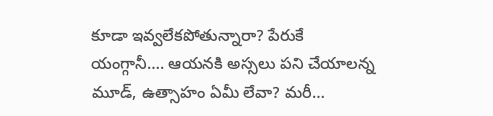కూడా ఇవ్వలేకపోతున్నారా? పేరుకే యంగ్గానీ…. ఆయనకి అస్సలు పని చేయాలన్న మూడ్, ఉత్సాహం ఏమీ లేవా? మరీ…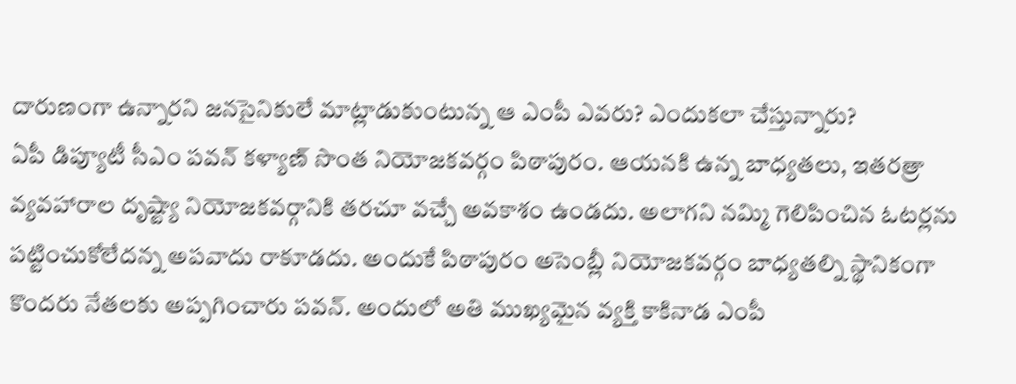దారుణంగా ఉన్నారని జనసైనికులే మాట్లాడుకుంటున్న ఆ ఎంపీ ఎవరు? ఎందుకలా చేస్తున్నారు?
ఏపీ డిప్యూటీ సీఎం పవన్ కళ్యాణ్ సొంత నియోజకవర్గం పిఠాపురం. ఆయనకి ఉన్న బాధ్యతలు, ఇతరత్రా వ్యవహారాల దృష్ట్యా నియోజకవర్గానికి తరచూ వచ్చే అవకాశం ఉండదు. అలాగని నమ్మి గెలిపించిన ఓటర్లను పట్టించుకోలేదన్న అపవాదు రాకూడదు. అందుకే పిఠాపురం అసెంబ్లీ నియోజకవర్గం బాధ్యతల్ని స్థానికంగా కొందరు నేతలకు అప్పగించారు పవన్. అందులో అతి ముఖ్యమైన వ్యక్తి కాకినాడ ఎంపీ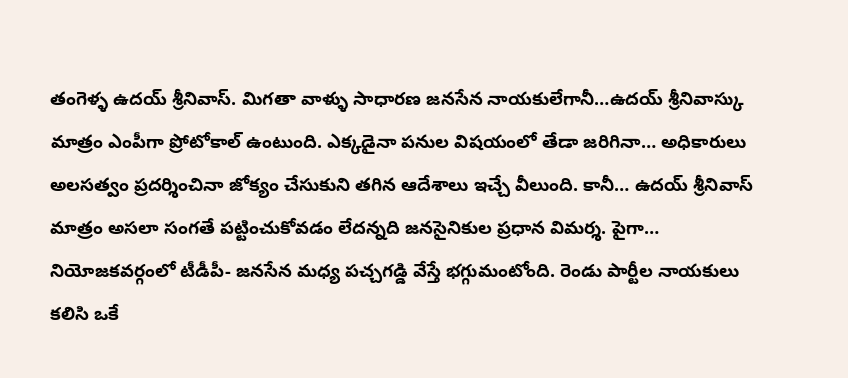తంగెళ్ళ ఉదయ్ శ్రీనివాస్. మిగతా వాళ్ళు సాధారణ జనసేన నాయకులేగానీ…ఉదయ్ శ్రీనివాస్కు మాత్రం ఎంపీగా ప్రోటోకాల్ ఉంటుంది. ఎక్కడైనా పనుల విషయంలో తేడా జరిగినా… అధికారులు అలసత్వం ప్రదర్శించినా జోక్యం చేసుకుని తగిన ఆదేశాలు ఇచ్చే వీలుంది. కానీ… ఉదయ్ శ్రీనివాస్ మాత్రం అసలా సంగతే పట్టించుకోవడం లేదన్నది జనసైనికుల ప్రధాన విమర్శ. పైగా… నియోజకవర్గంలో టీడీపీ- జనసేన మధ్య పచ్చగడ్డి వేస్తే భగ్గుమంటోంది. రెండు పార్టీల నాయకులు కలిసి ఒకే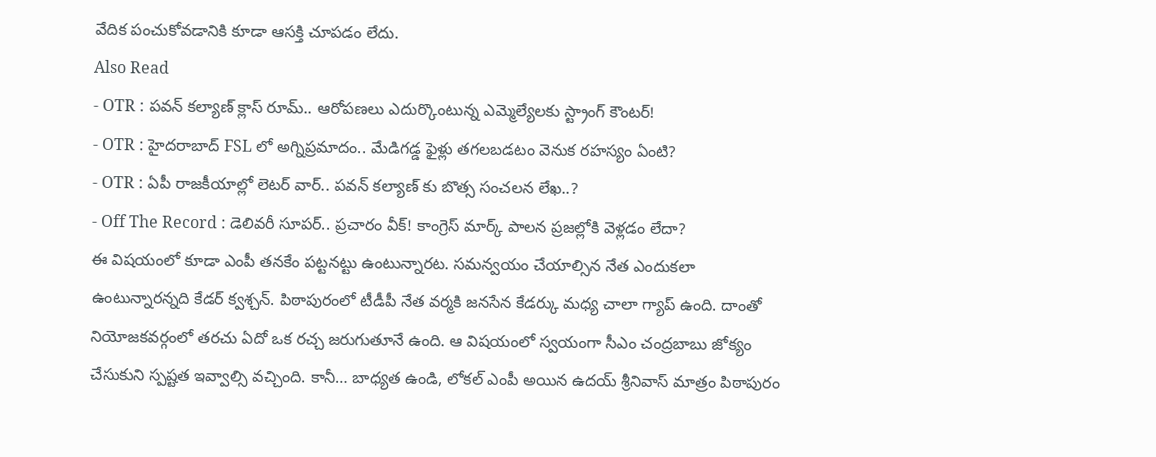వేదిక పంచుకోవడానికి కూడా ఆసక్తి చూపడం లేదు.
Also Read
- OTR : పవన్ కల్యాణ్ క్లాస్ రూమ్.. ఆరోపణలు ఎదుర్కొంటున్న ఎమ్మెల్యేలకు స్ట్రాంగ్ కౌంటర్!
- OTR : హైదరాబాద్ FSL లో అగ్నిప్రమాదం.. మేడిగడ్డ ఫైళ్లు తగలబడటం వెనుక రహస్యం ఏంటి?
- OTR : ఏపీ రాజకీయాల్లో లెటర్ వార్.. పవన్ కల్యాణ్ కు బొత్స సంచలన లేఖ..?
- Off The Record : డెలివరీ సూపర్.. ప్రచారం వీక్! కాంగ్రెస్ మార్క్ పాలన ప్రజల్లోకి వెళ్లడం లేదా?
ఈ విషయంలో కూడా ఎంపీ తనకేం పట్టనట్టు ఉంటున్నారట. సమన్వయం చేయాల్సిన నేత ఎందుకలా ఉంటున్నారన్నది కేడర్ క్వశ్చన్. పిఠాపురంలో టీడీపీ నేత వర్మకి జనసేన కేడర్కు మధ్య చాలా గ్యాప్ ఉంది. దాంతో నియోజకవర్గంలో తరచు ఏదో ఒక రచ్చ జరుగుతూనే ఉంది. ఆ విషయంలో స్వయంగా సీఎం చంద్రబాబు జోక్యం చేసుకుని స్పష్టత ఇవ్వాల్సి వచ్చింది. కానీ… బాధ్యత ఉండి, లోకల్ ఎంపీ అయిన ఉదయ్ శ్రీనివాస్ మాత్రం పిఠాపురం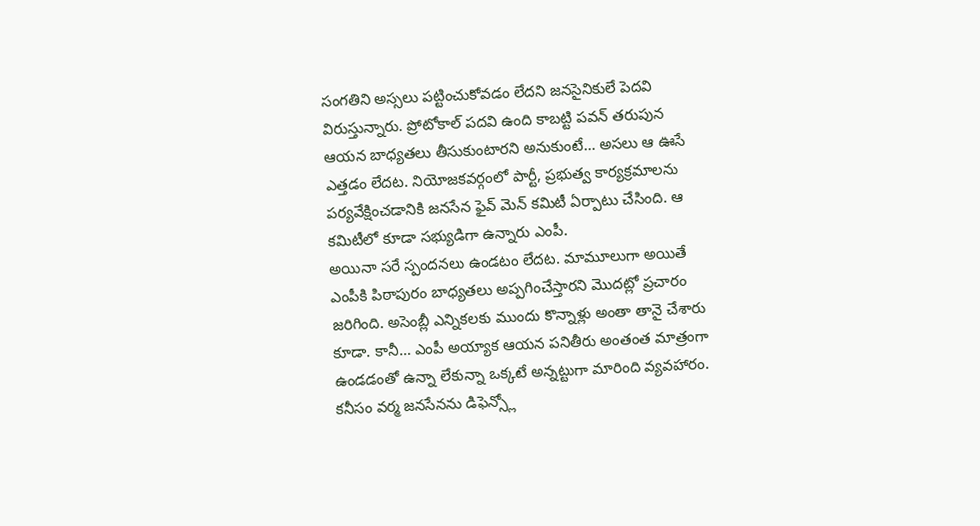సంగతిని అస్సలు పట్టించుకోవడం లేదని జనసైనికులే పెదవి విరుస్తున్నారు. ప్రోటోకాల్ పదవి ఉంది కాబట్టి పవన్ తరుపున ఆయన బాధ్యతలు తీసుకుంటారని అనుకుంటే… అసలు ఆ ఊసే ఎత్తడం లేదట. నియోజకవర్గంలో పార్టీ, ప్రభుత్వ కార్యక్రమాలను పర్యవేక్షించడానికి జనసేన ఫైవ్ మెన్ కమిటీ ఏర్పాటు చేసింది. ఆ కమిటీలో కూడా సభ్యుడిగా ఉన్నారు ఎంపీ.
అయినా సరే స్పందనలు ఉండటం లేదట. మామూలుగా అయితే ఎంపీకి పిఠాపురం బాధ్యతలు అప్పగించేస్తారని మొదట్లో ప్రచారం జరిగింది. అసెంబ్లీ ఎన్నికలకు ముందు కొన్నాళ్లు అంతా తానై చేశారు కూడా. కానీ… ఎంపీ అయ్యాక ఆయన పనితీరు అంతంత మాత్రంగా ఉండడంతో ఉన్నా లేకున్నా ఒక్కటే అన్నట్టుగా మారింది వ్యవహారం. కనీసం వర్మ జనసేనను డిఫెన్స్లో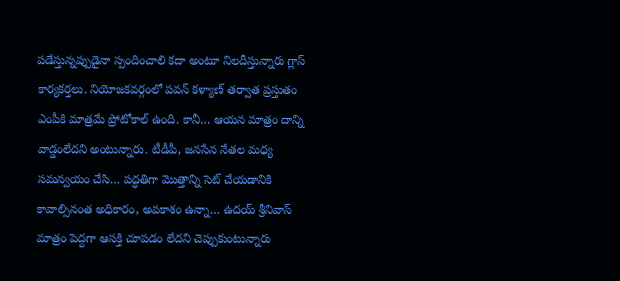పడేస్తున్నప్పుడైనా స్పందించాలి కదా అంటూ నిలదీస్తున్నారు గ్లాస్ కార్యకర్తలు. నియోజకవర్గంలో పవన్ కళ్యాణ్ తర్వాత ప్రస్తుతం ఎంపీకి మాత్రమే ప్రోటోకాల్ ఉంది. కానీ… ఆయన మాత్రం దాన్ని వాడ్డంలేదని అంటున్నారు. టీడీపీ, జనసేన నేతల మధ్య సమన్వయం చేసి… పద్ధతిగా మొత్తాన్ని సెట్ చేయడానికి కావాల్సినంత అధికారం, అవకాశం ఉన్నా… ఉదయ్ శ్రీనివాస్ మాత్రం పెద్దగా ఆసక్తి చూపడం లేదని చెప్పుకుంటున్నారు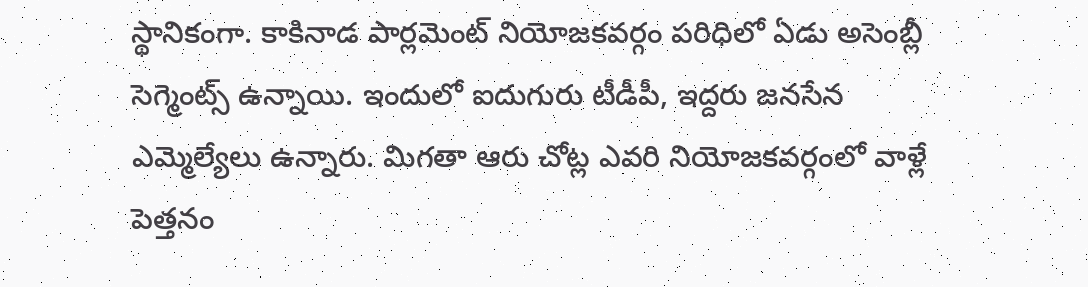స్థానికంగా. కాకినాడ పార్లమెంట్ నియోజకవర్గం పరిధిలో ఏడు అసెంబ్లీ సెగ్మెంట్స్ ఉన్నాయి. ఇందులో ఐదుగురు టీడీపీ, ఇద్దరు జనసేన ఎమ్మెల్యేలు ఉన్నారు. మిగతా ఆరు చోట్ల ఎవరి నియోజకవర్గంలో వాళ్లే పెత్తనం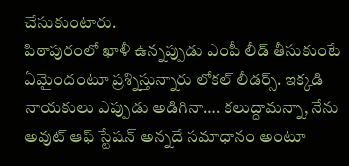చేసుకుంటారు.
పిఠాపురంలో ఖాళీ ఉన్నప్పుడు ఎంపీ లీడ్ తీసుకుంటే ఏమైందంటూ ప్రశ్నిస్తున్నారు లోకల్ లీడర్స్. ఇక్కడి నాయకులు ఎప్పుడు అడిగినా…. కలుద్దామన్నా, నేను అవుట్ ఆఫ్ స్టేషన్ అన్నదే సమాధానం అంటూ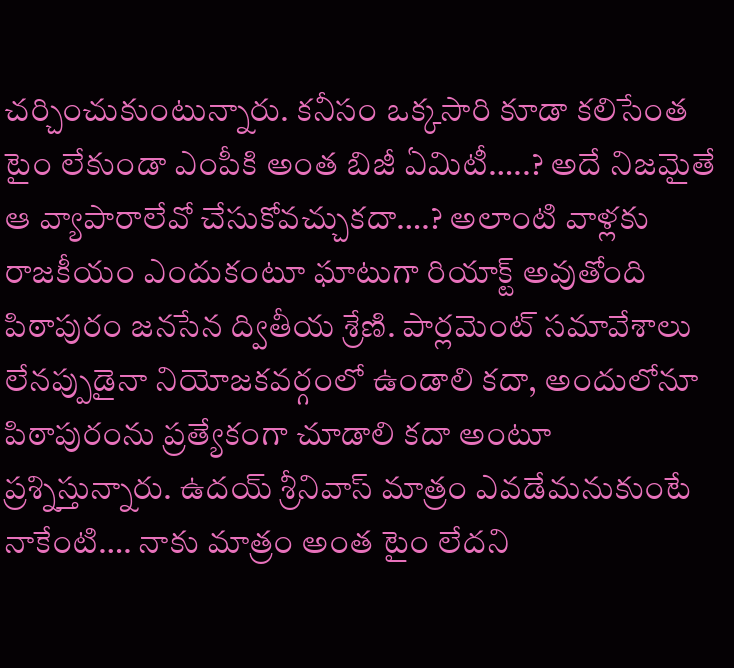చర్చించుకుంటున్నారు. కనీసం ఒక్కసారి కూడా కలిసేంత టైం లేకుండా ఎంపీకి అంత బిజీ ఏమిటీ…..? అదే నిజమైతే ఆ వ్యాపారాలేవో చేసుకోవచ్చుకదా….? అలాంటి వాళ్లకు రాజకీయం ఎందుకంటూ ఘాటుగా రియాక్ట్ అవుతోంది పిఠాపురం జనసేన ద్వితీయ శ్రేణి. పార్లమెంట్ సమావేశాలు లేనప్పుడైనా నియోజకవర్గంలో ఉండాలి కదా, అందులోనూ పిఠాపురంను ప్రత్యేకంగా చూడాలి కదా అంటూ ప్రశ్నిస్తున్నారు. ఉదయ్ శ్రీనివాస్ మాత్రం ఎవడేమనుకుంటే నాకేంటి…. నాకు మాత్రం అంత టైం లేదని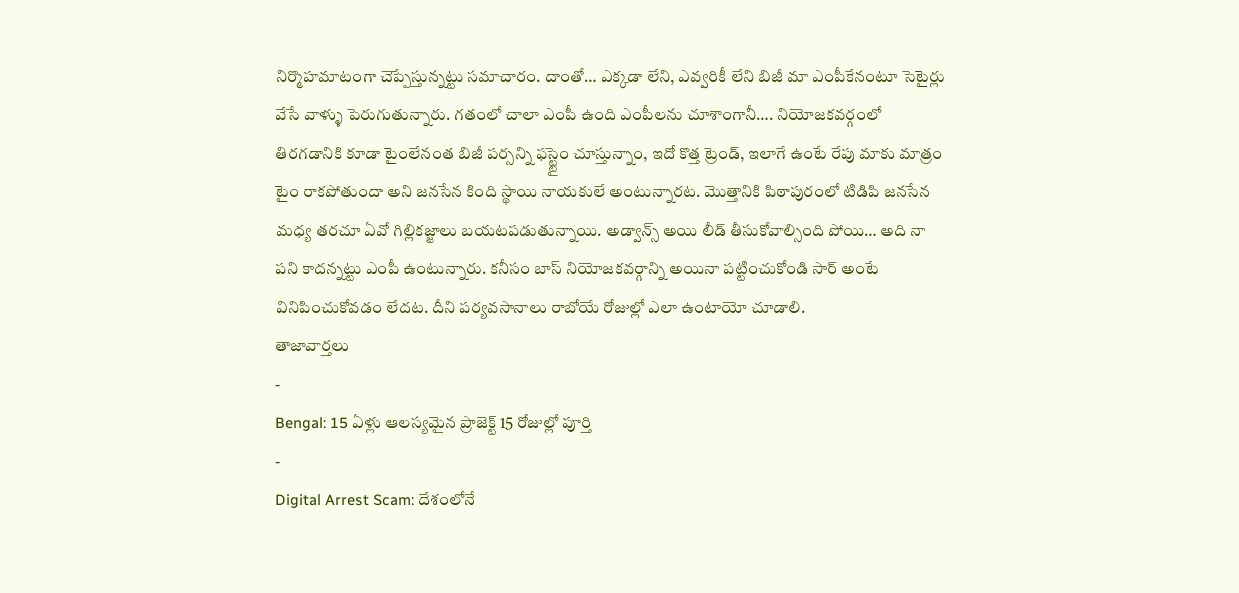నిర్మొహమాటంగా చెప్పేస్తున్నట్టు సమాచారం. దాంతో… ఎక్కడా లేని, ఎవ్వరికీ లేని బిజీ మా ఎంపీకేనంటూ సెటైర్లు వేసే వాళ్ళు పెరుగుతున్నారు. గతంలో చాలా ఎంపీ ఉంది ఎంపీలను చూశాంగానీ…. నియోజకవర్గంలో తిరగడానికి కూడా టైంలేనంత బిజీ పర్సన్ని ఫస్ట్టైం చూస్తున్నాం, ఇదో కొత్త ట్రెండ్, ఇలాగే ఉంటే రేపు మాకు మాత్రం టైం రాకపోతుందా అని జనసేన కింది స్థాయి నాయకులే అంటున్నారట. మొత్తానికి పిఠాపురంలో టిడిపి జనసేన మధ్య తరచూ ఏవో గిల్లికజ్జాలు బయటపడుతున్నాయి. అడ్వాన్స్ అయి లీడ్ తీసుకోవాల్సింది పోయి… అది నా పని కాదన్నట్టు ఎంపీ ఉంటున్నారు. కనీసం బాస్ నియోజకవర్గాన్ని అయినా పట్టించుకోండి సార్ అంటే వినిపించుకోవడం లేదట. దీని పర్యవసానాలు రాబోయే రోజుల్లో ఎలా ఉంటాయో చూడాలి.
తాజావార్తలు
-
Bengal: 15 ఏళ్లు ఆలస్యమైన ప్రాజెక్ట్ 15 రోజుల్లో పూర్తి
-
Digital Arrest Scam: దేశంలోనే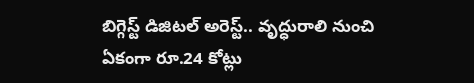బిగ్గెస్ట్ డిజిటల్ అరెస్ట్.. వృద్ధురాలి నుంచి ఏకంగా రూ.24 కోట్లు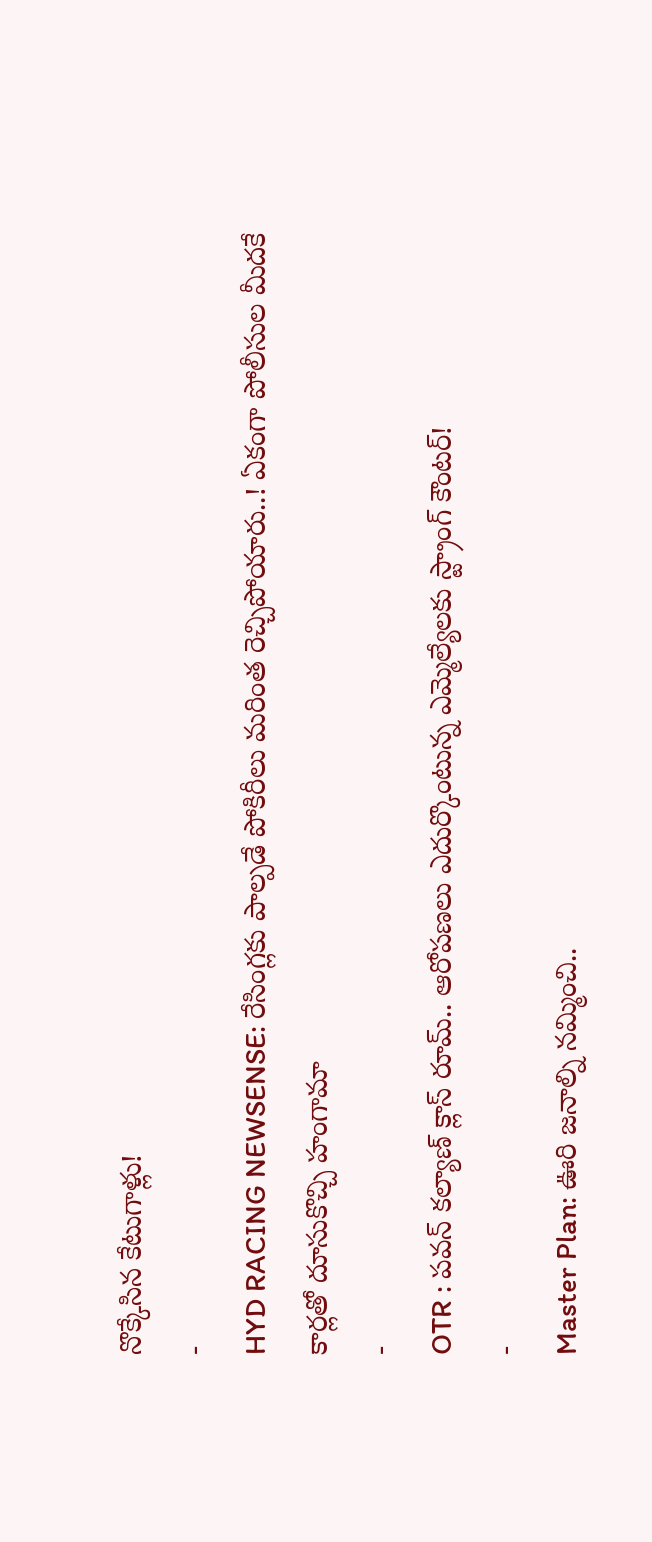నొక్కేసిన కేటుగాళ్లు!
-
HYD RACING NEWSENSE: రేసింగ్లకు పాల్పడే పోకిరీలు మరింత రెచ్చిపోయారు..! ఏకంగా పోలీసుల మీదకే కార్లతో దూసుకొచ్చి హంగామా
-
OTR : పవన్ కల్యాణ్ క్లాస్ రూమ్.. ఆరోపణలు ఎదుర్కొంటున్న ఎమ్మెల్యేలకు స్ట్రాంగ్ కౌంటర్!
-
Master Plan: ఊరి జనాల్ని నమ్మించి..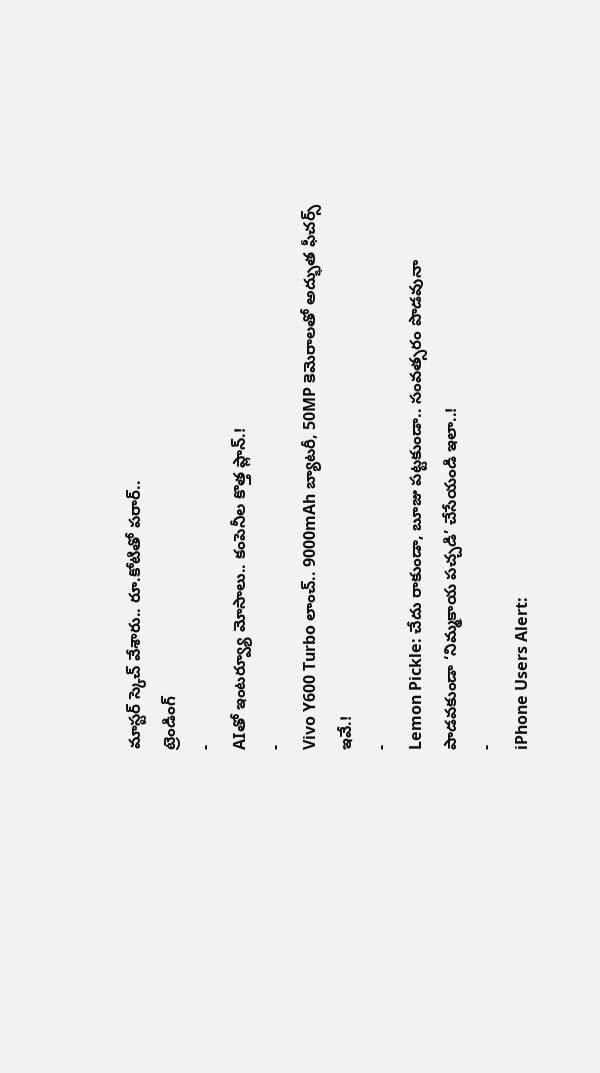మాస్టర్ స్కెచ్ వేశారు.. రూ.కోటితో పరార్..
ట్రెండింగ్
-
AIతో ఇంటర్వ్యూ మోసాలు.. కంపెనీల కొత్త ప్లాన్.!
-
Vivo Y600 Turbo లాంచ్.. 9000mAh బ్యాటరీ, 50MP కెమెరాలతో అద్భుత ఫీచర్స్ ఇవే.!
-
Lemon Pickle: చేదు రాకుండా, బూజు పట్టకుండా.. సంవత్సరం పొడవునా పాడవకుండా ‘నిమ్మకాయ పచ్చడి’ చేసేయండి ఇలా..!
-
iPhone Users Alert: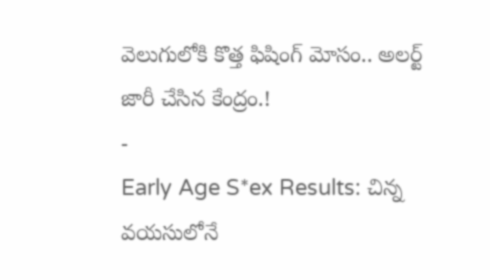వెలుగులోకి కొత్త ఫిషింగ్ మోసం.. అలర్ట్ జారీ చేసిన కేంద్రం.!
-
Early Age S*ex Results: చిన్న వయసులోనే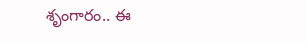శృంగారం.. ఈ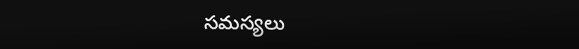సమస్యలు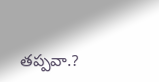తప్పవా.?